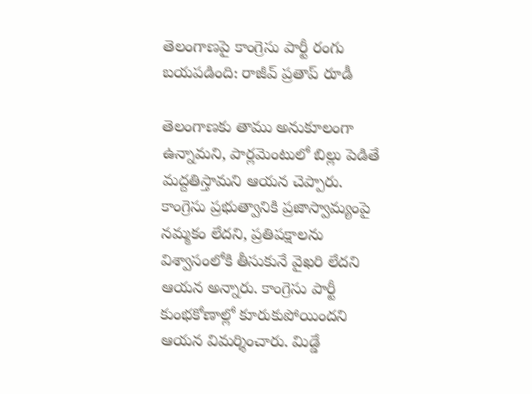తెలంగాణపై కాంగ్రెసు పార్టీ రంగు బయపడింది: రాజీవ్ ప్రతాప్ రూడీ

తెలంగాణకు తాము అనుకూలంగా ఉన్నామని, పార్లమెంటులో బిల్లు పెడితే మద్దతిస్తామని ఆయన చెప్పారు. కాంగ్రెసు ప్రభుత్వానికి ప్రజాస్వామ్యంపై నమ్మకం లేదని, ప్రతిపక్షాలను విశ్వాసంలోకి తీసుకునే వైఖరి లేదని ఆయన అన్నారు. కాంగ్రెసు పార్టీ కుంభకోణాల్లో కూరుకుపోయిందని ఆయన విమర్శించారు. మిడ్డే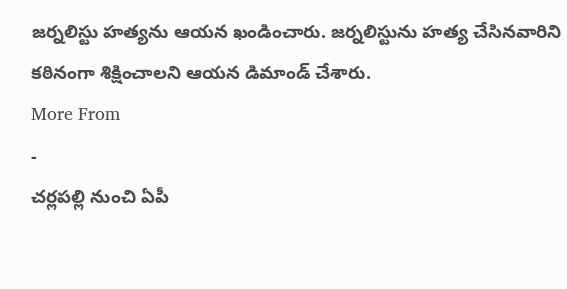జర్నలిస్టు హత్యను ఆయన ఖండించారు. జర్నలిస్టును హత్య చేసినవారిని కఠినంగా శిక్షించాలని ఆయన డిమాండ్ చేశారు.
More From
-
చర్లపల్లి నుంచి ఏపీ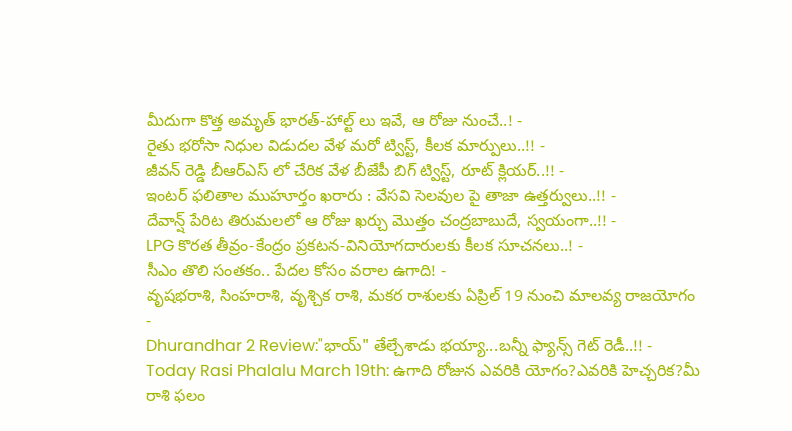మీదుగా కొత్త అమృత్ భారత్-హాల్ట్ లు ఇవే, ఆ రోజు నుంచే..! -
రైతు భరోసా నిధుల విడుదల వేళ మరో ట్విస్ట్, కీలక మార్పులు..!! -
జీవన్ రెడ్డి బీఆర్ఎస్ లో చేరిక వేళ బీజేపీ బిగ్ ట్విస్ట్, రూట్ క్లియర్..!! -
ఇంటర్ ఫలితాల ముహూర్తం ఖరారు : వేసవి సెలవుల పై తాజా ఉత్తర్వులు..!! -
దేవాన్ష్ పేరిట తిరుమలలో ఆ రోజు ఖర్చు మొత్తం చంద్రబాబుదే, స్వయంగా..!! -
LPG కొరత తీవ్రం-కేంద్రం ప్రకటన-వినియోగదారులకు కీలక సూచనలు..! -
సీఎం తొలి సంతకం.. పేదల కోసం వరాల ఉగాది! -
వృషభరాశి, సింహరాశి, వృశ్చిక రాశి, మకర రాశులకు ఏప్రిల్ 19 నుంచి మాలవ్య రాజయోగం -
Dhurandhar 2 Review:"భాయ్" తేల్చేశాడు భయ్యా...బన్నీ ఫ్యాన్స్ గెట్ రెడీ..!! -
Today Rasi Phalalu March 19th: ఉగాది రోజున ఎవరికి యోగం?ఎవరికి హెచ్చరిక?మీ రాశి ఫలం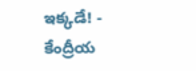ఇక్కడే! -
కేంద్రీయ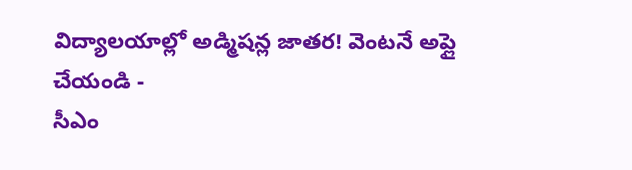విద్యాలయాల్లో అడ్మిషన్ల జాతర! వెంటనే అప్లై చేయండి -
సీఎం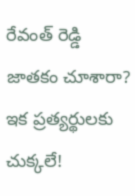రేవంత్ రెడ్డి జాతకం చూశారా? ఇక ప్రత్యర్థులకు చుక్కలే!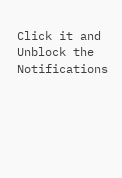Click it and Unblock the Notifications